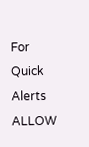For Quick Alerts
ALLOW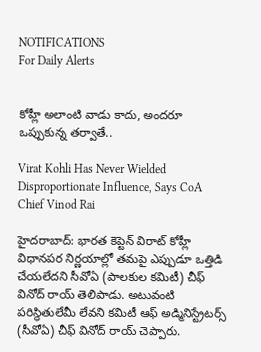NOTIFICATIONS
For Daily Alerts


కోహ్లీ అలాంటి వాడు కాదు, అందరూ ఒప్పుకున్న తర్వాతే..

Virat Kohli Has Never Wielded Disproportionate Influence, Says CoA Chief Vinod Rai

హైదరాబాద్: భారత కెప్టెన్ విరాట్ కోహ్లీ విధానపర నిర్ణయాల్లో తమపై ఎప్పుడూ ఒత్తిడి చేయలేదని సీవోఏ (పాలకుల కమిటీ) చీఫ్ వినోద్ రాయ్ తెలిపాడు. అటువంటి పరిస్థితులేమీ లేవని కమిటీ ఆఫ్‌ అడ్మినిస్ట్రేటర్స్‌ (సీవోఏ) చీఫ్‌ వినోద్‌ రాయ్‌ చెప్పారు.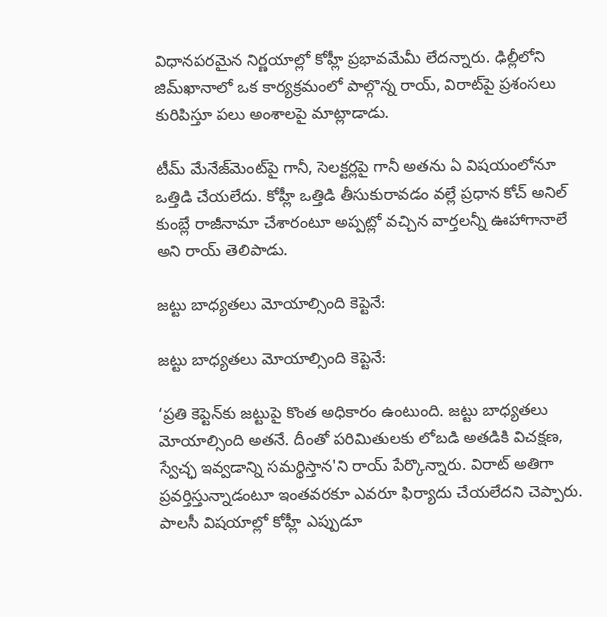విధానపరమైన నిర్ణయాల్లో కోహ్లీ ప్రభావమేమీ లేదన్నారు. ఢిల్లీలోని జిమ్‌ఖానాలో ఒక కార్యక్రమంలో పాల్గొన్న రాయ్, విరాట్‌పై ప్రశంసలు కురిపిస్తూ పలు అంశాలపై మాట్లాడాడు.

టీమ్ మేనేజ్‌మెంట్‌పై గానీ, సెలక్టర్లపై గానీ అతను ఏ విషయంలోనూ ఒత్తిడి చేయలేదు. కోహ్లీ ఒత్తిడి తీసుకురావడం వల్లే ప్రధాన కోచ్ అనిల్ కుంబ్లే రాజీనామా చేశారంటూ అప్పట్లో వచ్చిన వార్తలన్నీ ఊహాగానాలే అని రాయ్ తెలిపాడు.

జట్టు బాధ్యతలు మోయాల్సింది కెప్టెనే:

జట్టు బాధ్యతలు మోయాల్సింది కెప్టెనే:

‘ప్రతి కెప్టెన్‌కు జట్టుపై కొంత అధికారం ఉంటుంది. జట్టు బాధ్యతలు మోయాల్సింది అతనే. దీంతో పరిమితులకు లోబడి అతడికి విచక్షణ, స్వేచ్ఛ ఇవ్వడాన్ని సమర్థిస్తాన'ని రాయ్‌ పేర్కొన్నారు. విరాట్‌ అతిగా ప్రవర్తిస్తున్నాడంటూ ఇంతవరకూ ఎవరూ ఫిర్యాదు చేయలేదని చెప్పారు. పాలసీ విషయాల్లో కోహ్లీ ఎప్పుడూ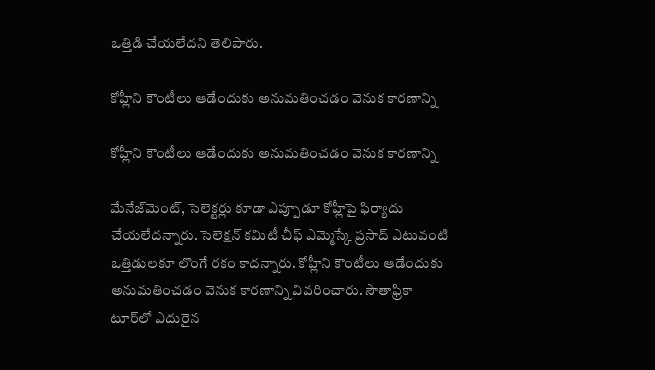ఒత్తిడి చేయలేదని తెలిపారు.

కోహ్లీని కౌంటీలు ఆడేందుకు అనుమతించడం వెనుక కారణాన్ని

కోహ్లీని కౌంటీలు ఆడేందుకు అనుమతించడం వెనుక కారణాన్ని

మేనేజ్‌మెంట్‌, సెలెక్టర్లు కూడా ఎప్పూడూ కోహ్లీపై ఫిర్యాదు చేయలేదన్నారు. సెలెక్షన్‌ కమిటీ చీఫ్‌ ఎమ్మెస్కే ప్రసాద్‌ ఎటువంటి ఒత్తిడులకూ లొంగే రకం కాదన్నారు. కోహ్లీని కౌంటీలు ఆడేందుకు అనుమతించడం వెనుక కారణాన్ని వివరించారు. సౌతాఫ్రికా టూర్‌లో ఎదురైన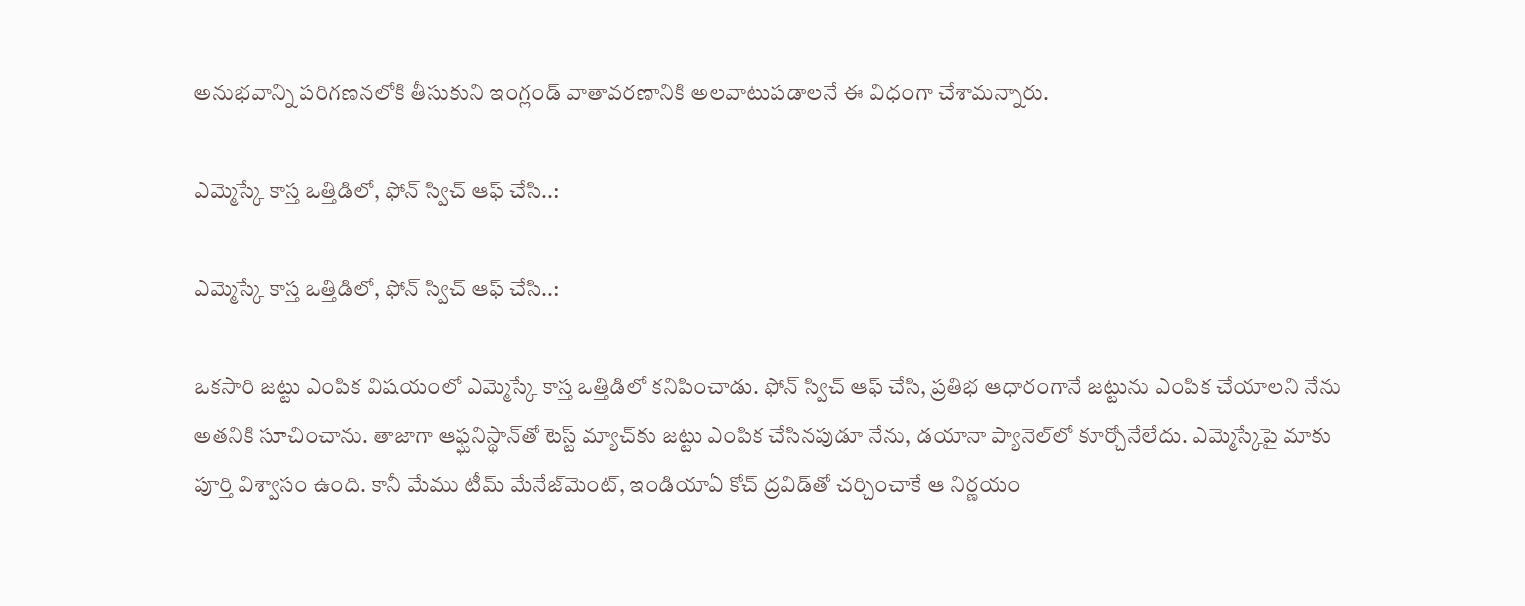అనుభవాన్ని పరిగణనలోకి తీసుకుని ఇంగ్లండ్‌ వాతావరణానికి అలవాటుపడాలనే ఈ విధంగా చేశామన్నారు.

ఎమ్మెస్కే కాస్త ఒత్తిడిలో, ఫోన్ స్విచ్ ఆఫ్ చేసి..:

ఎమ్మెస్కే కాస్త ఒత్తిడిలో, ఫోన్ స్విచ్ ఆఫ్ చేసి..:

ఒకసారి జట్టు ఎంపిక విషయంలో ఎమ్మెస్కే కాస్త ఒత్తిడిలో కనిపించాడు. ఫోన్ స్విచ్ ఆఫ్ చేసి, ప్రతిభ ఆధారంగానే జట్టును ఎంపిక చేయాలని నేను అతనికి సూచించాను. తాజాగా ఆఫ్ఘనిస్థాన్‌తో టెస్ట్ మ్యాచ్‌కు జట్టు ఎంపిక చేసినపుడూ నేను, డయానా ప్యానెల్‌లో కూర్చోనేలేదు. ఎమ్మెస్కేపై మాకు పూర్తి విశ్వాసం ఉంది. కానీ మేము టీమ్ మేనేజ్‌మెంట్, ఇండియాఏ కోచ్ ద్రవిడ్‌తో చర్చించాకే ఆ నిర్ణయం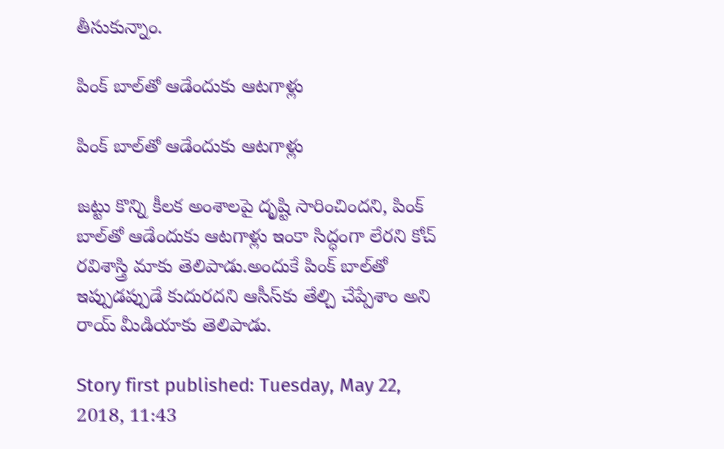తీసుకున్నాం.

పింక్ బాల్‌తో ఆడేందుకు ఆటగాళ్లు

పింక్ బాల్‌తో ఆడేందుకు ఆటగాళ్లు

జట్టు కొన్ని కీలక అంశాలపై దృష్టి సారించిందని, పింక్ బాల్‌తో ఆడేందుకు ఆటగాళ్లు ఇంకా సిద్ధంగా లేరని కోచ్ రవిశాస్త్రి మాకు తెలిపాడు.అందుకే పింక్ బాల్‌తో ఇప్పుడప్పుడే కుదురదని ఆసీస్‌కు తేల్చి చేప్పేశాం అని రాయ్ మీడియాకు తెలిపాడు.

Story first published: Tuesday, May 22, 2018, 11:43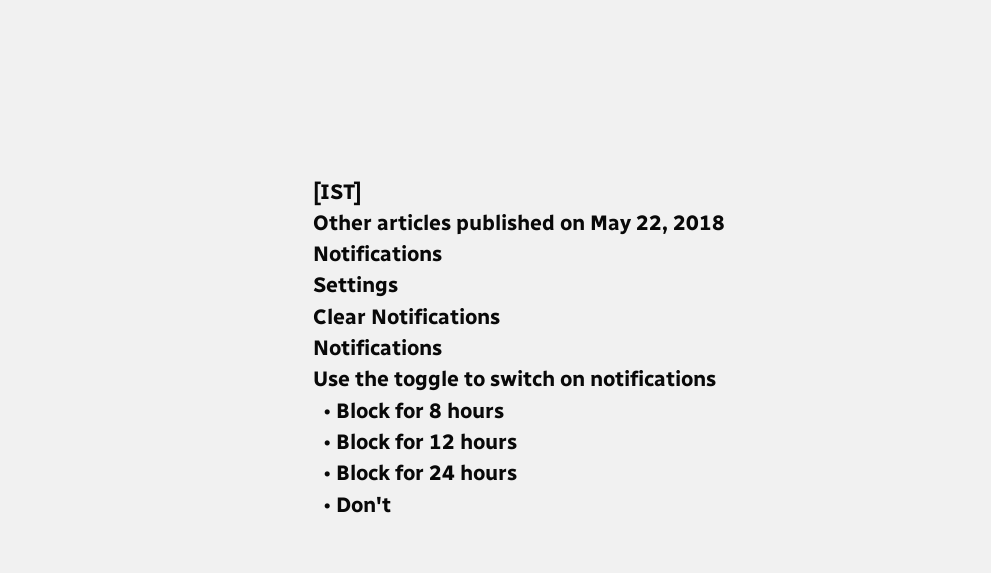[IST]
Other articles published on May 22, 2018
Notifications
Settings
Clear Notifications
Notifications
Use the toggle to switch on notifications
  • Block for 8 hours
  • Block for 12 hours
  • Block for 24 hours
  • Don't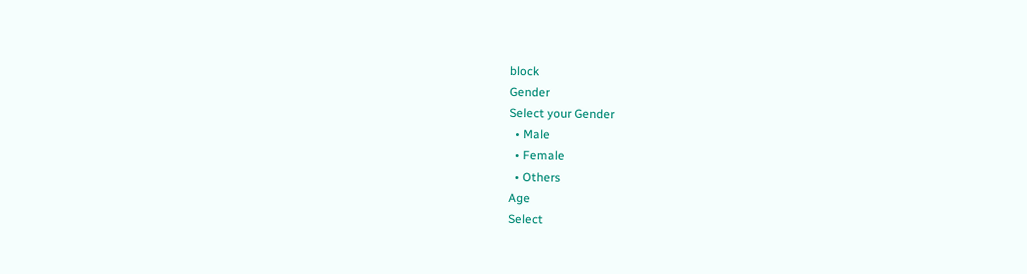block
Gender
Select your Gender
  • Male
  • Female
  • Others
Age
Select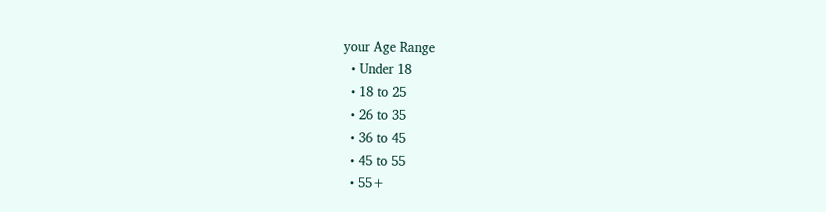your Age Range
  • Under 18
  • 18 to 25
  • 26 to 35
  • 36 to 45
  • 45 to 55
  • 55+